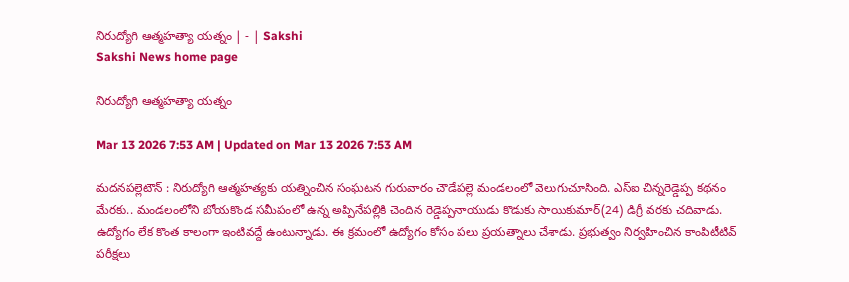నిరుద్యోగి ఆత్మహత్యా యత్నం | - | Sakshi
Sakshi News home page

నిరుద్యోగి ఆత్మహత్యా యత్నం

Mar 13 2026 7:53 AM | Updated on Mar 13 2026 7:53 AM

మదనపల్లెటౌన్‌ : నిరుద్యోగి ఆత్మహత్యకు యత్నించిన సంఘటన గురువారం చౌడేపల్లె మండలంలో వెలుగుచూసింది. ఎస్‌ఐ చిన్నరెడ్డెప్ప కథనం మేరకు.. మండలంలోని బోయకొండ సమీపంలో ఉన్న అప్పినేపల్లికి చెందిన రెడ్డెప్పనాయుడు కొడుకు సాయికుమార్‌(24) డిగ్రీ వరకు చదివాడు. ఉద్యోగం లేక కొంత కాలంగా ఇంటివద్దే ఉంటున్నాడు. ఈ క్రమంలో ఉద్యోగం కోసం పలు ప్రయత్నాలు చేశాడు. ప్రభుత్వం నిర్వహించిన కాంపిటీటివ్‌ పరీక్షలు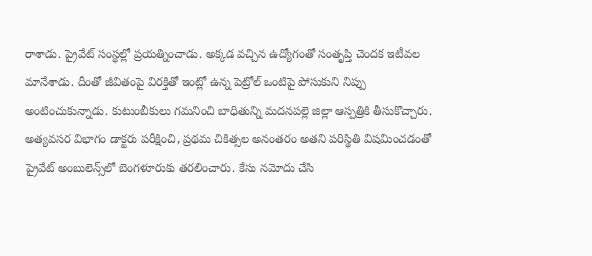రాశాడు. ప్రైవేట్‌ సంస్థల్లో ప్రయత్నించాడు. అక్కడ వచ్చిన ఉద్యోగంతో సంతృప్తి చెందక ఇటీవల మానేశాడు. దీంతో జీవితంపై విరక్తితో ఇంట్లో ఉన్న పెట్రోల్‌ ఒంటిపై పోసుకుని నిప్పు అంటించుకున్నాడు. కుటుంబీకులు గమనించి బాధితున్ని మదనపల్లె జిల్లా ఆస్పత్రికి తీసుకొచ్చారు. అత్యవసర విభాగం డాక్టరు పరీక్షించి, ప్రథమ చికిత్సల అనంతరం అతని పరిస్థితి విషమించడంతో ప్రైవేట్‌ అంబులెన్స్‌లో బెంగళూరుకు తరలించారు. కేసు నమోదు చేసి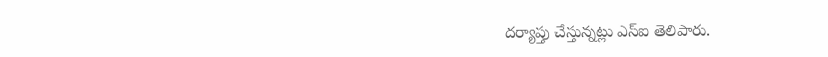దర్యాప్తు చేస్తున్నట్లు ఎస్‌ఐ తెలిపారు.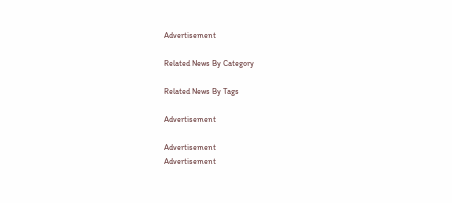Advertisement

Related News By Category

Related News By Tags

Advertisement

Advertisement
Advertisement